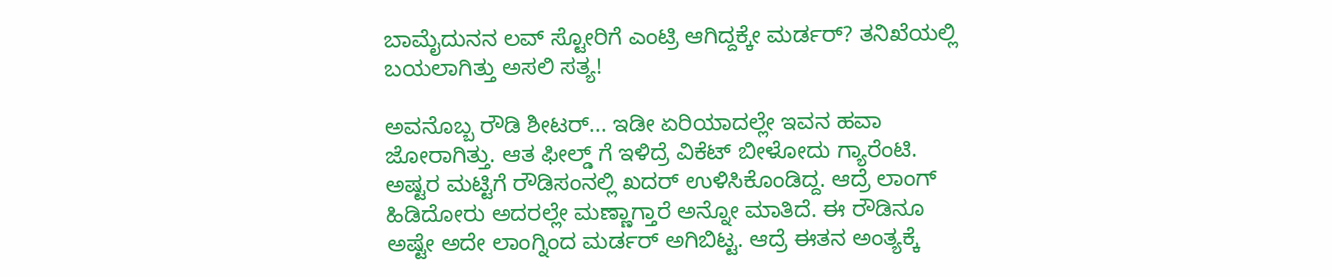ಬಾಮೈದುನನ ಲವ್ ಸ್ಟೋರಿಗೆ ಎಂಟ್ರಿ ಆಗಿದ್ದಕ್ಕೇ ಮರ್ಡರ್? ತನಿಖೆಯಲ್ಲಿ ಬಯಲಾಗಿತ್ತು ಅಸಲಿ ಸತ್ಯ!

ಅವನೊಬ್ಬ ರೌಡಿ ಶೀಟರ್... ಇಡೀ ಏರಿಯಾದಲ್ಲೇ ಇವನ ಹವಾ ಜೋರಾಗಿತ್ತು. ಆತ ಫೀಲ್ಡ್ ಗೆ ಇಳಿದ್ರೆ ವಿಕೆಟ್ ಬೀಳೋದು ಗ್ಯಾರೆಂಟಿ. ಅಷ್ಟರ ಮಟ್ಟಿಗೆ ರೌಡಿಸಂನಲ್ಲಿ ಖದರ್ ಉಳಿಸಿಕೊಂಡಿದ್ದ. ಆದ್ರೆ ಲಾಂಗ್ ಹಿಡಿದೋರು ಅದರಲ್ಲೇ ಮಣ್ಣಾಗ್ತಾರೆ ಅನ್ನೋ ಮಾತಿದೆ. ಈ ರೌಡಿನೂ ಅಷ್ಟೇ ಅದೇ ಲಾಂಗ್ನಿಂದ ಮರ್ಡರ್ ಅಗಿಬಿಟ್ಟ. ಆದ್ರೆ ಈತನ ಅಂತ್ಯಕ್ಕೆ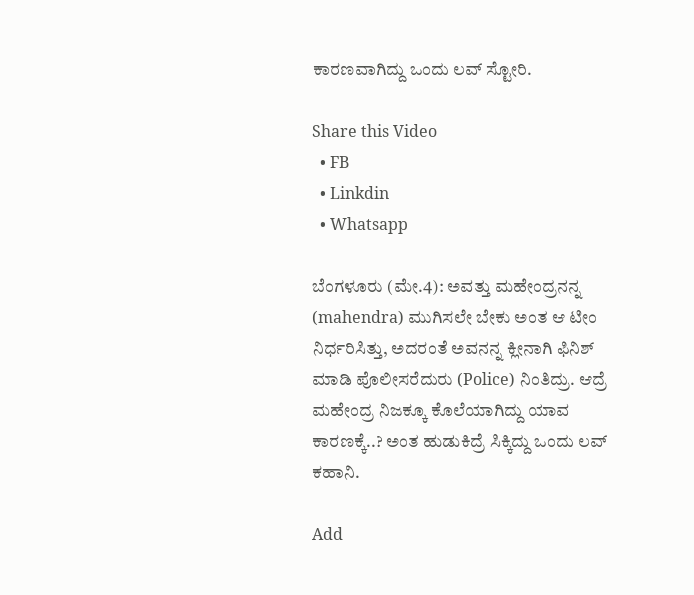ಕಾರಣವಾಗಿದ್ದು ಒಂದು ಲವ್ ಸ್ಟೋರಿ.

Share this Video
  • FB
  • Linkdin
  • Whatsapp

ಬೆಂಗಳೂರು (ಮೇ.4): ಅವತ್ತು ಮಹೇಂದ್ರನನ್ನ (mahendra) ಮುಗಿಸಲೇ ಬೇಕು ಅಂತ ಆ ಟೀಂ ನಿರ್ಧರಿಸಿತ್ತು, ಅದರಂತೆ ಅವನನ್ನ ಕ್ಲೀನಾಗಿ ಫಿನಿಶ್ ಮಾಡಿ ಪೊಲೀಸರೆದುರು (Police) ನಿಂತಿದ್ರು. ಆದ್ರೆ ಮಹೇಂದ್ರ ನಿಜಕ್ಕೂ ಕೊಲೆಯಾಗಿದ್ದು ಯಾವ ಕಾರಣಕ್ಕೆ..? ಅಂತ ಹುಡುಕಿದ್ರೆ ಸಿಕ್ಕಿದ್ದು ಒಂದು ಲವ್ ಕಹಾನಿ.

Add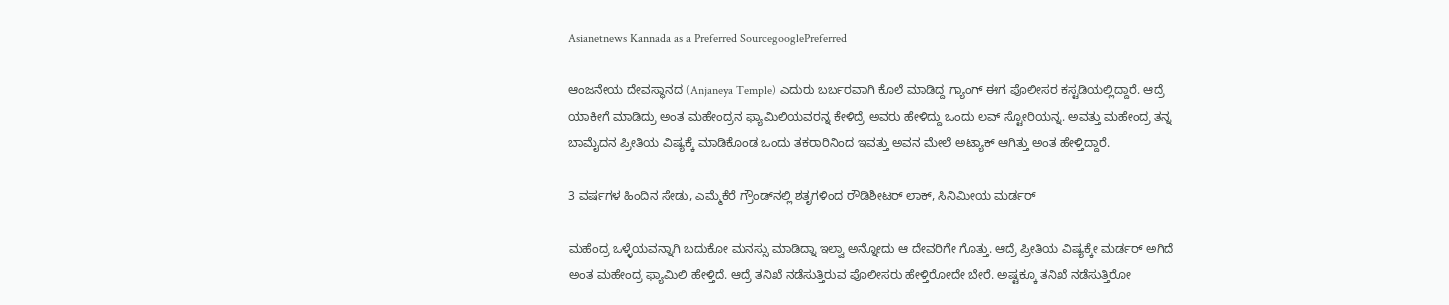Asianetnews Kannada as a Preferred SourcegooglePreferred

ಆಂಜನೇಯ ದೇವಸ್ಥಾನದ (Anjaneya Temple) ಎದುರು ಬರ್ಬರವಾಗಿ ಕೊಲೆ ಮಾಡಿದ್ದ ಗ್ಯಾಂಗ್ ಈಗ ಪೊಲೀಸರ ಕಸ್ಟಡಿಯಲ್ಲಿದ್ದಾರೆ. ಆದ್ರೆ ಯಾಕೀಗೆ ಮಾಡಿದ್ರು ಅಂತ ಮಹೇಂದ್ರನ ಫ್ಯಾಮಿಲಿಯವರನ್ನ ಕೇಳಿದ್ರೆ ಅವರು ಹೇಳಿದ್ದು ಒಂದು ಲವ್ ಸ್ಟೋರಿಯನ್ನ. ಅವತ್ತು ಮಹೇಂದ್ರ ತನ್ನ ಬಾಮೈದನ ಪ್ರೀತಿಯ ವಿಷ್ಯಕ್ಕೆ ಮಾಡಿಕೊಂಡ ಒಂದು ತಕರಾರಿನಿಂದ ಇವತ್ತು ಅವನ ಮೇಲೆ ಅಟ್ಯಾಕ್ ಆಗಿತ್ತು ಅಂತ ಹೇಳ್ತಿದ್ದಾರೆ.

3 ವರ್ಷಗಳ ಹಿಂದಿನ ಸೇಡು, ಎಮ್ಮೆಕೆರೆ ಗ್ರೌಂಡ್‌ನಲ್ಲಿ ಶತೃಗಳಿಂದ ರೌಡಿಶೀಟರ್ ಲಾಕ್, ಸಿನಿಮೀಯ ಮರ್ಡರ್

ಮಹೆಂದ್ರ ಒಳ್ಳೆಯವನ್ನಾಗಿ ಬದುಕೋ ಮನಸ್ಸು ಮಾಡಿದ್ನಾ ಇಲ್ವಾ ಅನ್ನೋದು ಆ ದೇವರಿಗೇ ಗೊತ್ತು. ಆದ್ರೆ ಪ್ರೀತಿಯ ವಿಷ್ಯಕ್ಕೇ ಮರ್ಡರ್ ಅಗಿದೆ ಅಂತ ಮಹೇಂದ್ರ ಫ್ಯಾಮಿಲಿ ಹೇಳ್ತಿದೆ. ಆದ್ರೆ ತನಿಖೆ ನಡೆಸುತ್ತಿರುವ ಪೊಲೀಸರು ಹೇಳ್ತಿರೋದೇ ಬೇರೆ. ಅಷ್ಟಕ್ಕೂ ತನಿಖೆ ನಡೆಸುತ್ತಿರೋ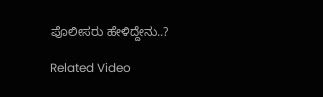ಪೊಲೀಸರು ಹೇಳಿದ್ದೇನು..?

Related Video